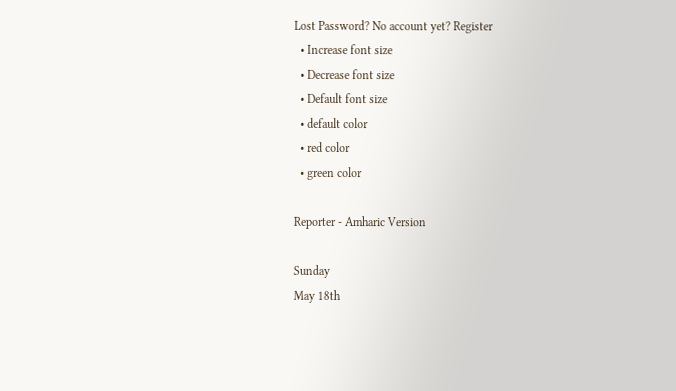Lost Password? No account yet? Register
  • Increase font size
  • Decrease font size
  • Default font size
  • default color
  • red color
  • green color

Reporter - Amharic Version

Sunday
May 18th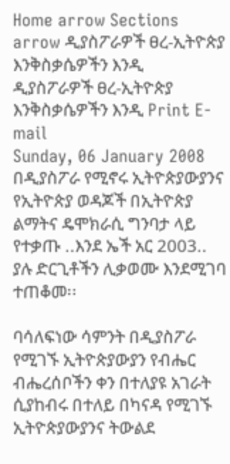Home arrow Sections arrow ዲያስፖራዎች ፀረ-ኢትዮጵያ እንቅስቃሴዎችን እንዲ
ዲያስፖራዎች ፀረ-ኢትዮጵያ እንቅስቃሴዎችን እንዲ Print E-mail
Sunday, 06 January 2008
በዲያስፖራ የሚኖሩ ኢትዮጵያውያንና የኢትዮጵያ ወዳጆች በኢትዮጵያ ልማትና ዴሞክራሲ ግንባታ ላይ የተቃጡ ..እንደ ኤች አር 2003.. ያሉ ድርጊቶችን ሊቃወሙ እንደሚገባ ተጠቆመ፡፡

ባሳለፍነው ሳምንት በዲያስፖራ የሚገኙ ኢትዮጵያውያን የብሔር ብሔረሰቦችን ቀን በተለያዩ አገራት ሲያከብሩ በተለይ በካናዳ የሚገኙ ኢትዮጵያውያንና ትውልደ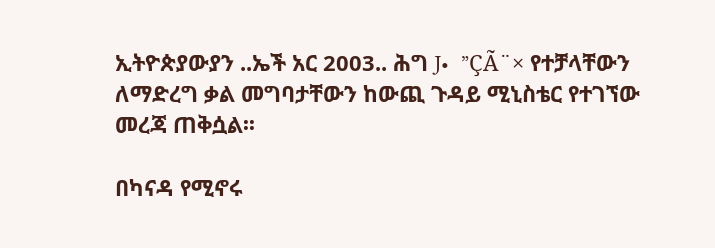ኢትዮጵያውያን ..ኤች አር 2003.. ሕግ J•  ”ÇÃ¨× የተቻላቸውን ለማድረግ ቃል መግባታቸውን ከውጪ ጉዳይ ሚኒስቴር የተገኘው መረጃ ጠቅሷል፡፡

በካናዳ የሚኖሩ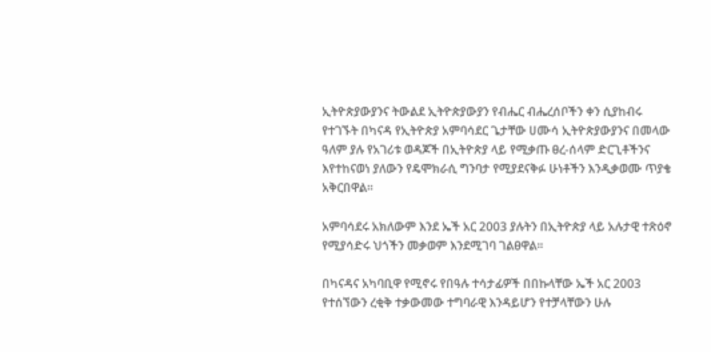ኢትዮጵያውያንና ትውልደ ኢትዮጵያውያን የብሔር ብሔረሰቦችን ቀን ሲያከብሩ የተገኙት በካናዳ የኢትዮጵያ አምባሳደር ጌታቸው ሀሙሳ ኢትዮጵያውያንና በመላው ዓለም ያሉ የአገሪቱ ወዳጆች በኢትዮጵያ ላይ የሚቃጡ ፀረ-ሰላም ድርጊቶችንና እየተከናወነ ያለውን የዴሞክራሲ ግንባታ የሚያደናቅፉ ሁነቶችን እንዲቃወሙ ጥያቄ አቅርበዋል፡፡

አምባሳደሩ አክለውም እንደ ኤች አር 2003 ያሉትን በኢትዮጵያ ላይ አሉታዊ ተጽዕኖ የሚያሳድሩ ህጎችን መቃወም እንደሚገባ ገልፀዋል፡፡

በካናዳና አካባቢዋ የሚኖሩ የበዓሉ ተሳታፊዎች በበኩላቸው ኤች አር 2003 የተሰኘውን ረቂቅ ተቃውመው ተግባራዊ እንዳይሆን የተቻላቸውን ሁሉ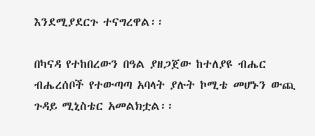እንደሚያደርጉ ተናግረዋል፡፡

በካናዳ የተከበረውን በዓል ያዘጋጀው ከተለያዩ ብሔር ብሔረሰቦች የተውጣጣ አባላት ያሉት ኮሚቴ መሆኑን ውጪ ጉዳይ ሚኒስቴር አመልክቷል፡፡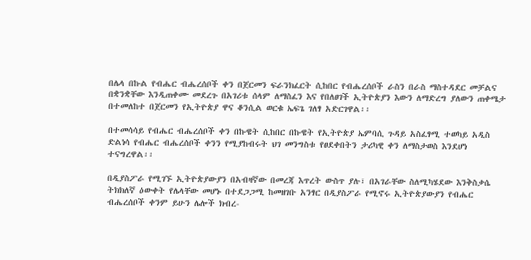በሌላ በኩል የብሔር ብሔረሰቦች ቀን በጀርመን ፍራንክፈርት ሲከበር የብሔረሰቦች ራስን በራስ ማስተዳደር መቻልና በቋንቋቸው እንዲጠቀሙ መደረጉ በአገሪቱ ሰላም ለማስፈን እና የበለፀገች ኢትዮጵያን እውን ለማድረግ ያለውን ጠቀሜታ በተመለከተ በጀርመን የኢትዮጵያ ዋና ቆንሲል ወርቁ ኤፍጌ ገለፃ አድርገዋል፡፡

በተመሳሳይ የብሔር ብሔረሰቦች ቀን በኩዌት ሲከበር በኩዌት የኢትዮጵያ ኤምባሲ ጉዳይ አስፈፃሚ ተወካይ አዲስ ድልነሳ የብሔር ብሔረሰቦች ቀንን የሚያከብሩት ህገ መንግስቱ የፀደቀበትን ታሪካዊ ቀን ለማስታወስ እንደሆነ ተናግረዋል፡፡

በዲያስፖራ የሚገኙ ኢትዮጵያውያን በአብዛኛው በመረጃ እጥረት ውስጥ ያሉ፣ በአገራቸው ስለሚካሄደው እንቅስቃሴ ትክክለኛ ዕውቀት የሌላቸው መሆኑ በተደጋጋሚ ከመዘገቡ አንፃር በዲያስፖራ የሚኖሩ ኢትዮጵያውያን የብሔር ብሔረሰቦች ቀንም ይሁን ሌሎች ክብረ-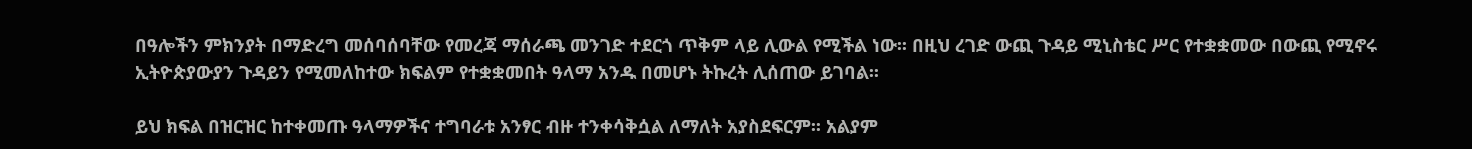በዓሎችን ምክንያት በማድረግ መሰባሰባቸው የመረጃ ማሰራጫ መንገድ ተደርጎ ጥቅም ላይ ሊውል የሚችል ነው፡፡ በዚህ ረገድ ውጪ ጉዳይ ሚኒስቴር ሥር የተቋቋመው በውጪ የሚኖሩ ኢትዮጵያውያን ጉዳይን የሚመለከተው ክፍልም የተቋቋመበት ዓላማ አንዱ በመሆኑ ትኩረት ሊሰጠው ይገባል፡፡

ይህ ክፍል በዝርዝር ከተቀመጡ ዓላማዎችና ተግባራቱ አንፃር ብዙ ተንቀሳቅሷል ለማለት አያስደፍርም፡፡ አልያም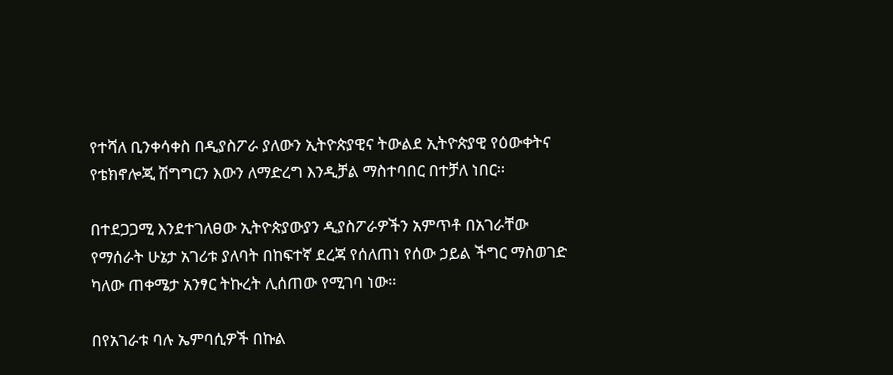የተሻለ ቢንቀሳቀስ በዲያስፖራ ያለውን ኢትዮጵያዊና ትውልደ ኢትዮጵያዊ የዕውቀትና የቴክኖሎጂ ሽግግርን እውን ለማድረግ እንዲቻል ማስተባበር በተቻለ ነበር፡፡

በተደጋጋሚ እንደተገለፀው ኢትዮጵያውያን ዲያስፖራዎችን አምጥቶ በአገራቸው የማሰራት ሁኔታ አገሪቱ ያለባት በከፍተኛ ደረጃ የሰለጠነ የሰው ኃይል ችግር ማስወገድ ካለው ጠቀሜታ አንፃር ትኩረት ሊሰጠው የሚገባ ነው፡፡

በየአገራቱ ባሉ ኤምባሲዎች በኩል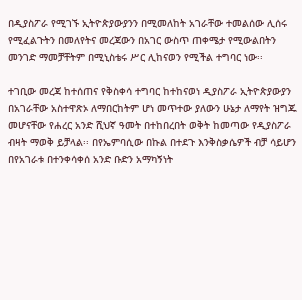በዲያስፖራ የሚገኙ ኢትዮጵያውያንን በሚመለከት አገራቸው ተመልሰው ሊሰሩ የሚፈልጉትን በመለየትና መረጃውን በአገር ውስጥ ጠቀሜታ የሚውልበትን መንገድ ማመቻቸትም በሚኒስቴሩ ሥር ሊከናወን የሚችል ተግባር ነው፡፡

ተገቢው መረጃ ከተሰጠና የቅስቀሳ ተግባር ከተከናወነ ዲያስፖራ ኢትዮጵያውያን በአገራቸው አስተዋጽኦ ለማበርከትም ሆነ መጥተው ያለውን ሁኔታ ለማየት ዝግጁ መሆናቸው የሐረር አንድ ሺህኛ ዓመት በተከበረበት ወቅት ከመጣው የዲያስፖራ ብዛት ማወቅ ይቻላል፡፡ በየኤምባሲው በኩል በተደጉ እንቅስቃሴዎች ብቻ ሳይሆን በየአገራቱ በተንቀሳቀሰ አንድ ቡድን አማካኝነት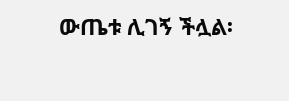ውጤቱ ሊገኝ ችሏል፡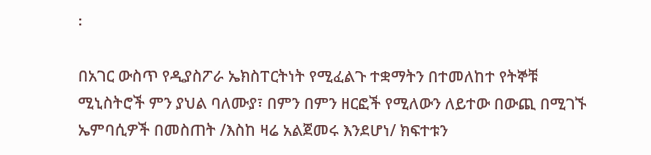፡

በአገር ውስጥ የዲያስፖራ ኤክስፐርትነት የሚፈልጉ ተቋማትን በተመለከተ የትኞቹ ሚኒስትሮች ምን ያህል ባለሙያ፣ በምን በምን ዘርፎች የሚለውን ለይተው በውጪ በሚገኙ ኤምባሲዎች በመስጠት /እስከ ዛሬ አልጀመሩ እንደሆነ/ ክፍተቱን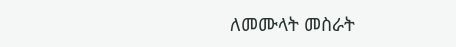ለመሙላት መስራት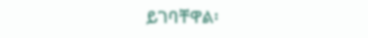ይገባቸዋል፡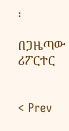፡

በጋዜጣው ሪፖርተር


< Prev